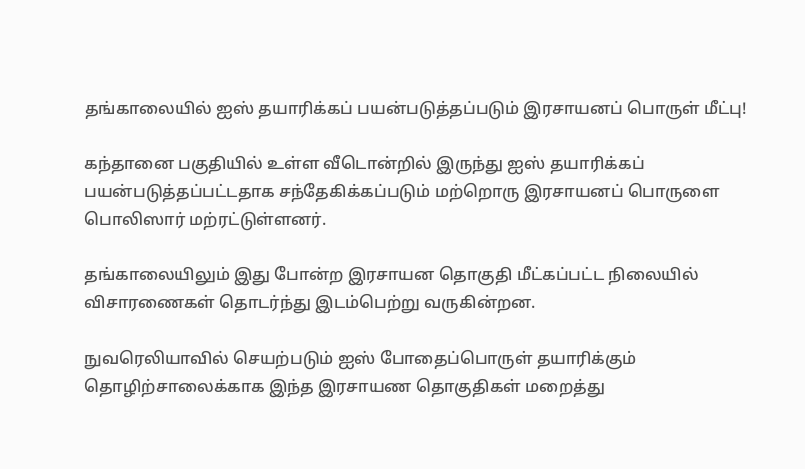தங்காலையில் ஐஸ் தயாரிக்கப் பயன்படுத்தப்படும் இரசாயனப் பொருள் மீட்பு!

கந்தானை பகுதியில் உள்ள வீடொன்றில் இருந்து ஐஸ் தயாரிக்கப் பயன்படுத்தப்பட்டதாக சந்தேகிக்கப்படும் மற்றொரு இரசாயனப் பொருளை பொலிஸார் மற்ரட்டுள்ளனர்.

தங்காலையிலும் இது போன்ற இரசாயன தொகுதி மீட்கப்பட்ட நிலையில் விசாரணைகள் தொடர்ந்து இடம்பெற்று வருகின்றன.

நுவரெலியாவில் செயற்படும் ஐஸ் போதைப்பொருள் தயாரிக்கும் தொழிற்சாலைக்காக இந்த இரசாயண தொகுதிகள் மறைத்து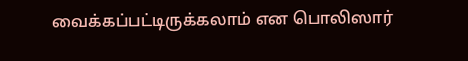வைக்கப்பட்டிருக்கலாம் என பொலிஸார்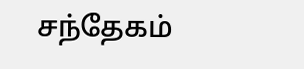சந்தேகம்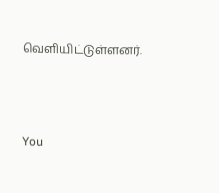வெளியிட்டுள்ளனர்.



You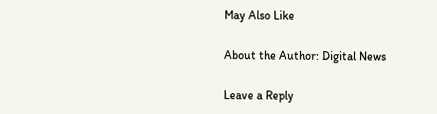May Also Like

About the Author: Digital News

Leave a Reply